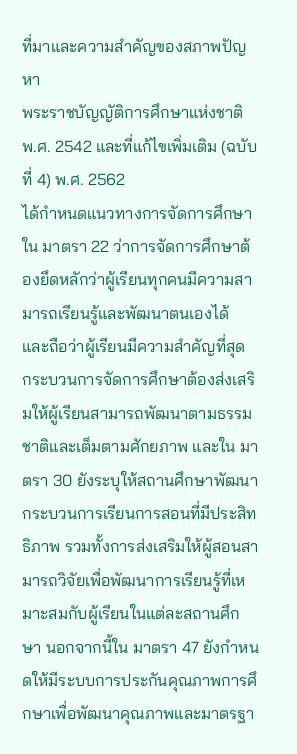ที่มาและความสำคัญของสภาพปัญหา
พระราชบัญญัติการศึกษาแห่งชาติ พ.ศ. 2542 และที่แก้ไขเพิ่มเติม (ฉบับที่ 4) พ.ศ. 2562
ได้กำหนดแนวทางการจัดการศึกษาใน มาตรา 22 ว่าการจัดการศึกษาต้องยึดหลักว่าผู้เรียนทุกคนมีความสามารถเรียนรู้และพัฒนาตนเองได้ และถือว่าผู้เรียนมีความสำคัญที่สุด กระบวนการจัดการศึกษาต้องส่งเสริมให้ผู้เรียนสามารถพัฒนาตามธรรมชาติและเต็มตามศักยภาพ และใน มาตรา 30 ยังระบุให้สถานศึกษาพัฒนากระบวนการเรียนการสอนที่มีประสิทธิภาพ รวมทั้งการส่งเสริมให้ผู้สอนสามารถวิจัยเพื่อพัฒนาการเรียนรู้ที่เหมาะสมกับผู้เรียนในแต่ละสถานศึกษา นอกจากนี้ใน มาตรา 47 ยังกำหนดให้มีระบบการประกันคุณภาพการศึกษาเพื่อพัฒนาคุณภาพและมาตรฐา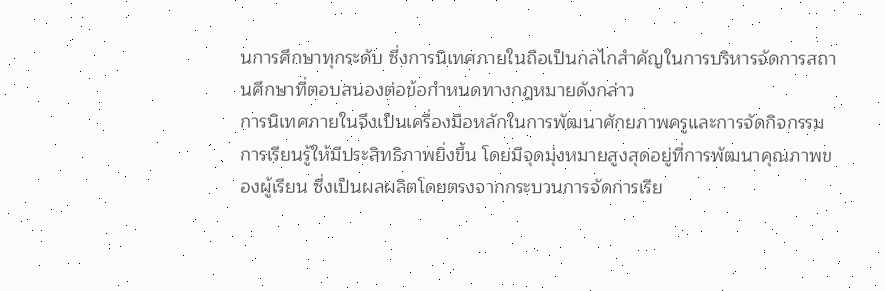นการศึกษาทุกระดับ ซึ่งการนิเทศภายในถือเป็นกลไกสำคัญในการบริหารจัดการสถานศึกษาที่ตอบสนองต่อข้อกำหนดทางกฎหมายดังกล่าว
การนิเทศภายในจึงเป็นเครื่องมือหลักในการพัฒนาศักยภาพครูและการจัดกิจกรรมการเรียนรู้ให้มีประสิทธิภาพยิ่งขึ้น โดยมีจุดมุ่งหมายสูงสุดอยู่ที่การพัฒนาคุณภาพของผู้เรียน ซึ่งเป็นผลผลิตโดยตรงจากกระบวนการจัดการเรีย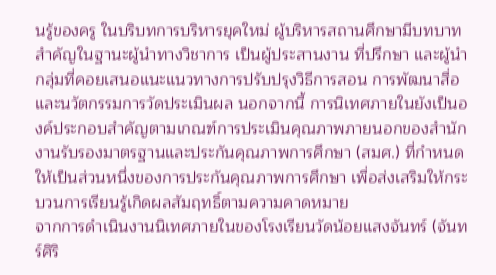นรู้ของครู ในบริบทการบริหารยุคใหม่ ผู้บริหารสถานศึกษามีบทบาทสำคัญในฐานะผู้นำทางวิชาการ เป็นผู้ประสานงาน ที่ปรึกษา และผู้นำกลุ่มที่คอยเสนอแนะแนวทางการปรับปรุงวิธีการสอน การพัฒนาสื่อ และนวัตกรรมการวัดประเมินผล นอกจากนี้ การนิเทศภายในยังเป็นองค์ประกอบสำคัญตามเกณฑ์การประเมินคุณภาพภายนอกของสำนักงานรับรองมาตรฐานและประกันคุณภาพการศึกษา (สมศ.) ที่กำหนดให้เป็นส่วนหนึ่งของการประกันคุณภาพการศึกษา เพื่อส่งเสริมให้กระบวนการเรียนรู้เกิดผลสัมฤทธิ์ตามความคาดหมาย
จากการดำเนินงานนิเทศภายในของโรงเรียนวัดน้อยแสงจันทร์ (จันทร์ศิริ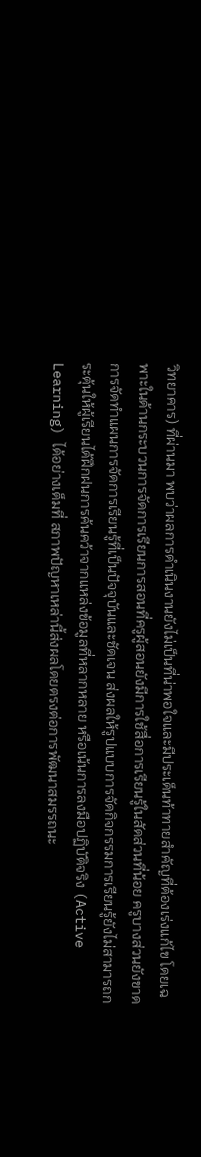วิทยาคาร) ที่ผ่านมา พบว่าผลการดำเนินงานยังไม่เป็นที่น่าพอใจและมีประเด็นท้าทายสำคัญที่ต้องเร่งแก้ไข โดยเฉพาะในด้านกระบวนการจัดการเรียนการสอนที่ครูผู้สอนยังมีการใช้สื่อการเรียนรู้ในสัดส่วนที่น้อย ครูบางส่วนยังขาดการจัดทำแผนการจัดการเรียนรู้ที่เป็นปัจจุบันและชัดเจน ส่งผลให้รูปแบบการจัดกิจกรรมการเรียนรู้ยังไม่สามารถกระตุ้นให้ผู้เรียนได้ฝึกฝนการค้นคว้าจากแหล่งข้อมูลที่หลากหลาย หรือเน้นการลงมือปฏิบัติจริง (Active Learning) ได้อย่างเต็มที่ สภาพปัญหาเหล่านี้ส่งผลโดยตรงต่อการพัฒนาสมรรถนะ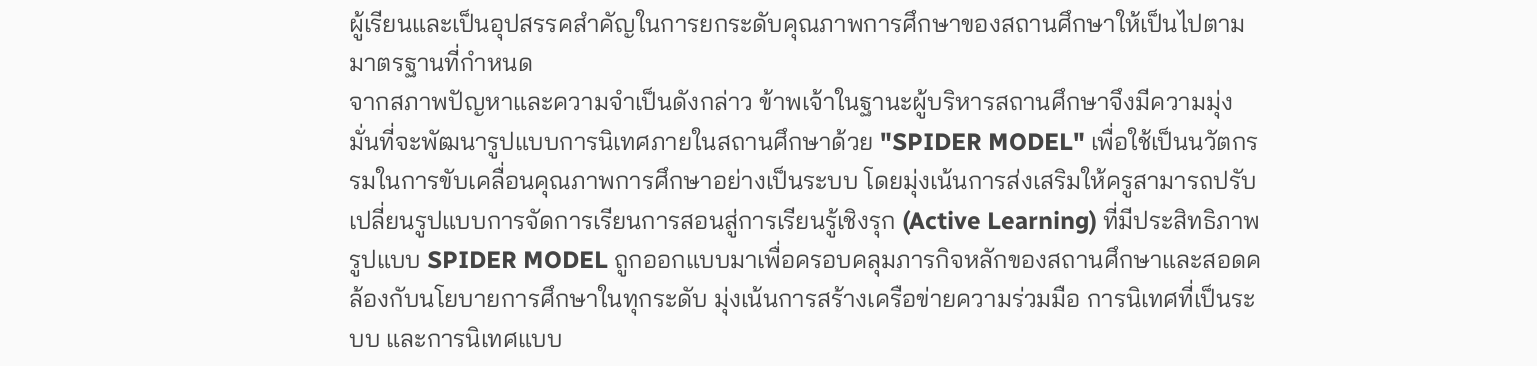ผู้เรียนและเป็นอุปสรรคสำคัญในการยกระดับคุณภาพการศึกษาของสถานศึกษาให้เป็นไปตามมาตรฐานที่กำหนด
จากสภาพปัญหาและความจำเป็นดังกล่าว ข้าพเจ้าในฐานะผู้บริหารสถานศึกษาจึงมีความมุ่งมั่นที่จะพัฒนารูปแบบการนิเทศภายในสถานศึกษาด้วย "SPIDER MODEL" เพื่อใช้เป็นนวัตกรรมในการขับเคลื่อนคุณภาพการศึกษาอย่างเป็นระบบ โดยมุ่งเน้นการส่งเสริมให้ครูสามารถปรับเปลี่ยนรูปแบบการจัดการเรียนการสอนสู่การเรียนรู้เชิงรุก (Active Learning) ที่มีประสิทธิภาพ รูปแบบ SPIDER MODEL ถูกออกแบบมาเพื่อครอบคลุมภารกิจหลักของสถานศึกษาและสอดคล้องกับนโยบายการศึกษาในทุกระดับ มุ่งเน้นการสร้างเครือข่ายความร่วมมือ การนิเทศที่เป็นระบบ และการนิเทศแบบ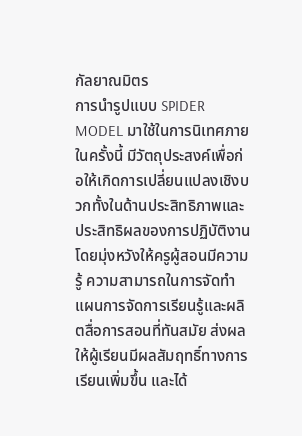กัลยาณมิตร
การนำรูปแบบ SPIDER MODEL มาใช้ในการนิเทศภายในครั้งนี้ มีวัตถุประสงค์เพื่อก่อให้เกิดการเปลี่ยนแปลงเชิงบวกทั้งในด้านประสิทธิภาพและประสิทธิผลของการปฏิบัติงาน โดยมุ่งหวังให้ครูผู้สอนมีความรู้ ความสามารถในการจัดทำแผนการจัดการเรียนรู้และผลิตสื่อการสอนที่ทันสมัย ส่งผลให้ผู้เรียนมีผลสัมฤทธิ์ทางการเรียนเพิ่มขึ้น และได้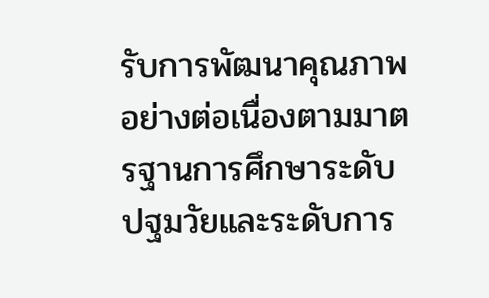รับการพัฒนาคุณภาพอย่างต่อเนื่องตามมาตรฐานการศึกษาระดับปฐมวัยและระดับการ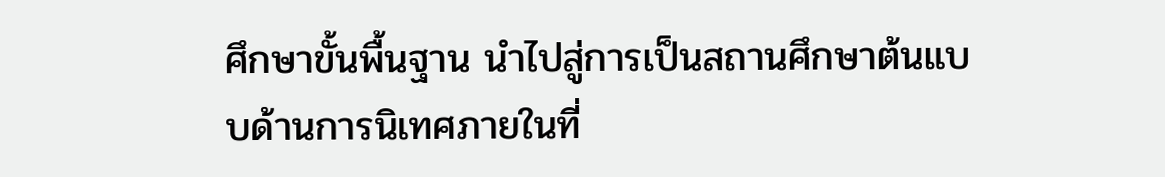ศึกษาขั้นพื้นฐาน นำไปสู่การเป็นสถานศึกษาต้นแบบด้านการนิเทศภายในที่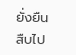ยั่งยืนสืบไป